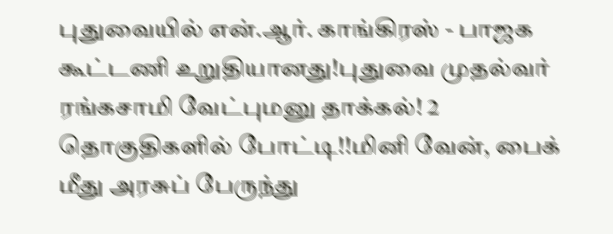புதுவையில் என்.ஆர். காங்கிரஸ் - பாஜக கூட்டணி உறுதியானது!புதுவை முதல்வர் ரங்கசாமி வேட்புமனு தாக்கல்! 2 தொகுதிகளில் போட்டி!!மினி வேன், பைக் மீது அரசுப் பேருந்து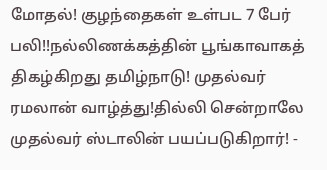மோதல்! குழந்தைகள் உள்பட 7 பேர் பலி!!நல்லிணக்கத்தின் பூங்காவாகத் திகழ்கிறது தமிழ்நாடு! முதல்வர் ரமலான் வாழ்த்து!தில்லி சென்றாலே முதல்வர் ஸ்டாலின் பயப்படுகிறார்! -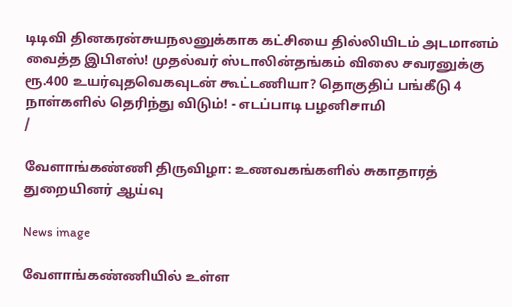டிடிவி தினகரன்சுயநலனுக்காக கட்சியை தில்லியிடம் அடமானம் வைத்த இபிஎஸ்! முதல்வர் ஸ்டாலின்தங்கம் விலை சவரனுக்கு ரூ.400 உயர்வுதவெகவுடன் கூட்டணியா? தொகுதிப் பங்கீடு 4 நாள்களில் தெரிந்து விடும்! - எடப்பாடி பழனிசாமி
/

வேளாங்கண்ணி திருவிழா: உணவகங்களில் சுகாதாரத் துறையினர் ஆய்வு

News image

வேளாங்கண்ணியில் உள்ள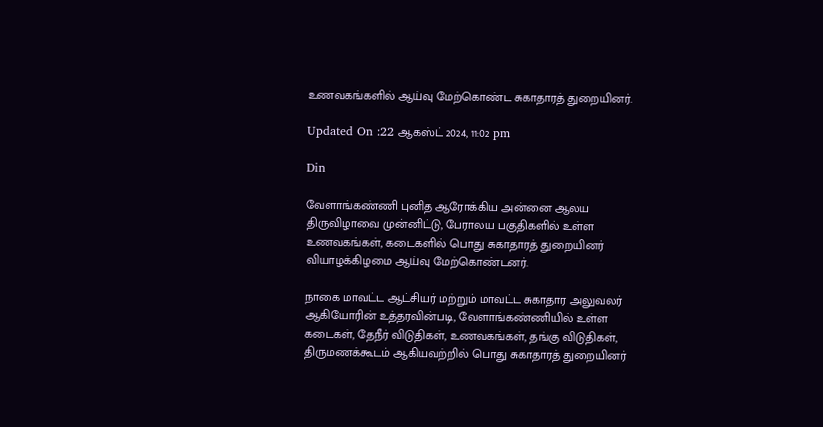உணவகங்களில் ஆய்வு மேற்கொண்ட சுகாதாரத் துறையினர்.

Updated On :22 ஆகஸ்ட் 2024, 11:02 pm

Din

வேளாங்கண்ணி புனித ஆரோக்கிய அன்னை ஆலய திருவிழாவை முன்னிட்டு, பேராலய பகுதிகளில் உள்ள உணவகங்கள், கடைகளில் பொது சுகாதாரத் துறையினர் வியாழக்கிழமை ஆய்வு மேற்கொண்டனர்.

நாகை மாவட்ட ஆட்சியர் மற்றும் மாவட்ட சுகாதார அலுவலர் ஆகியோரின் உத்தரவின்படி, வேளாங்கண்ணியில் உள்ள கடைகள், தேநீர் விடுதிகள், உணவகங்கள், தங்கு விடுதிகள், திருமணக்கூடம் ஆகியவற்றில் பொது சுகாதாரத் துறையினர்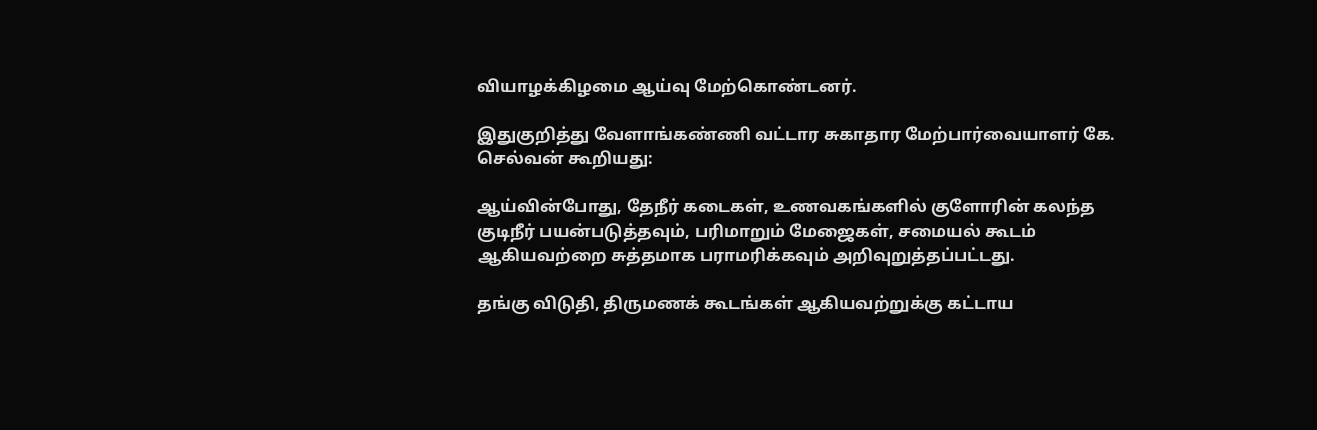வியாழக்கிழமை ஆய்வு மேற்கொண்டனர்.

இதுகுறித்து வேளாங்கண்ணி வட்டார சுகாதார மேற்பார்வையாளர் கே. செல்வன் கூறியது:

ஆய்வின்போது, தேநீர் கடைகள், உணவகங்களில் குளோரின் கலந்த குடிநீர் பயன்படுத்தவும், பரிமாறும் மேஜைகள், சமையல் கூடம் ஆகியவற்றை சுத்தமாக பராமரிக்கவும் அறிவுறுத்தப்பட்டது.

தங்கு விடுதி, திருமணக் கூடங்கள் ஆகியவற்றுக்கு கட்டாய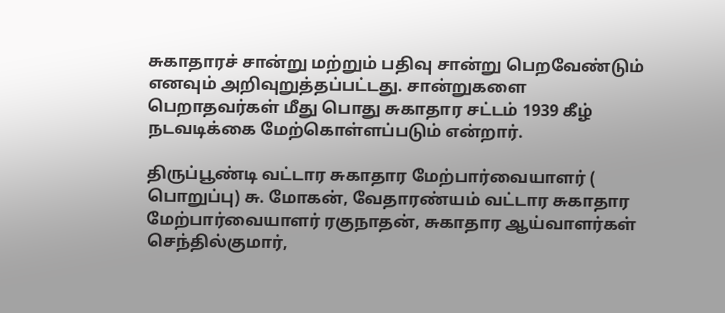சுகாதாரச் சான்று மற்றும் பதிவு சான்று பெறவேண்டும் எனவும் அறிவுறுத்தப்பட்டது. சான்றுகளை பெறாதவர்கள் மீது பொது சுகாதார சட்டம் 1939 கீழ் நடவடிக்கை மேற்கொள்ளப்படும் என்றார்.

திருப்பூண்டி வட்டார சுகாதார மேற்பார்வையாளர் ( பொறுப்பு) சு. மோகன், வேதாரண்யம் வட்டார சுகாதார மேற்பார்வையாளர் ரகுநாதன், சுகாதார ஆய்வாளர்கள் செந்தில்குமார்,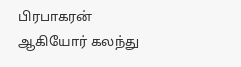பிரபாகரன் ஆகியோர் கலந்து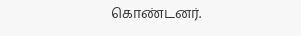கொண்டனர்.